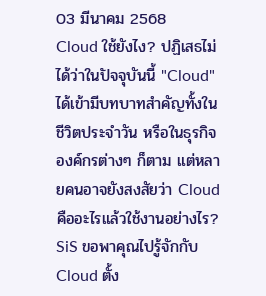03 มีนาคม 2568
Cloud ใช้ยังไง? ปฏิเสธไม่ได้ว่าในปัจจุบันนี้ "Cloud" ได้เข้ามีบทบาทสำคัญทั้งในชีวิตประจำวัน หรือในธุรกิจ องค์กรต่างๆ ก็ตาม แต่หลายคนอาจยังสงสัยว่า Cloud คืออะไรแล้วใช้งานอย่างไร? SiS ขอพาคุณไปรู้จักกับ Cloud ตั้ง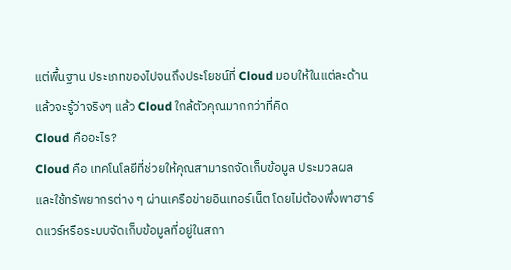แต่พื้นฐาน ประเภทของไปจนถึงประโยชน์ที่ Cloud มอบให้ในแต่ละด้าน แล้วจะรู้ว่าจริงๆ แล้ว Cloud ใกล้ตัวคุณมากกว่าที่คิด
Cloud คืออะไร?
Cloud คือ เทคโนโลยีที่ช่วยให้คุณสามารถจัดเก็บข้อมูล ประมวลผล และใช้ทรัพยากรต่าง ๆ ผ่านเครือข่ายอินเทอร์เน็ต โดยไม่ต้องพึ่งพาฮาร์ดแวร์หรือระบบจัดเก็บข้อมูลที่อยู่ในสถา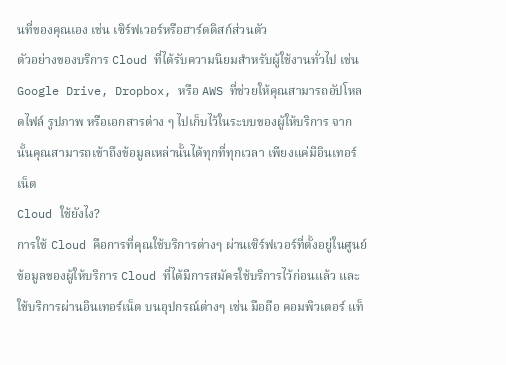นที่ของคุณเอง เช่น เซิร์ฟเวอร์หรือฮาร์ดดิสก์ส่วนตัว
ตัวอย่างของบริการ Cloud ที่ได้รับความนิยมสำหรับผู้ใช้งานทั่วไป เช่น Google Drive, Dropbox, หรือ AWS ที่ช่วยให้คุณสามารถอัปโหลดไฟล์ รูปภาพ หรือเอกสารต่าง ๆ ไปเก็บไว้ในระบบของผู้ให้บริการ จากนั้นคุณสามารถเข้าถึงข้อมูลเหล่านั้นได้ทุกที่ทุกเวลา เพียงแค่มีอินเทอร์เน็ต
Cloud ใช้ยังไง?
การใช้ Cloud คือการที่คุณใช้บริการต่างๆ ผ่านเซิร์ฟเวอร์ที่ตั้งอยู่ในศูนย์ข้อมูลของผู้ให้บริการ Cloud ที่ได้มีการสมัครใช้บริการไว้ก่อนแล้ว และใช้บริการผ่านอินเทอร์เน็ต บนอุปกรณ์ต่างๆ เช่น มือถือ คอมพิวเตอร์ แท็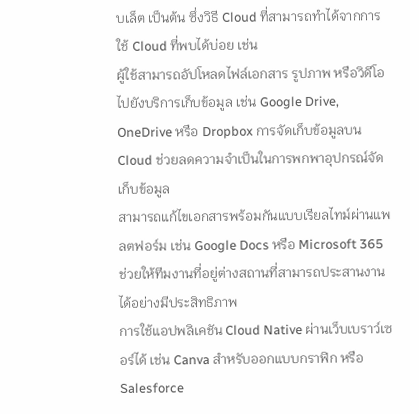บเล็ต เป็นต้น ซึ่งวิธี Cloud ที่สามารถทำได้จากการใช้ Cloud ที่พบได้บ่อย เช่น
ผู้ใช้สามารถอัปโหลดไฟล์เอกสาร รูปภาพ หรือวิดีโอ ไปยังบริการเก็บข้อมูล เช่น Google Drive, OneDrive หรือ Dropbox การจัดเก็บข้อมูลบน Cloud ช่วยลดความจำเป็นในการพกพาอุปกรณ์จัดเก็บข้อมูล
สามารถแก้ไขเอกสารพร้อมกันแบบเรียลไทม์ผ่านแพลตฟอร์ม เช่น Google Docs หรือ Microsoft 365
ช่วยให้ทีมงานที่อยู่ต่างสถานที่สามารถประสานงานได้อย่างมีประสิทธิภาพ
การใช้แอปพลิเคชัน Cloud Native ผ่านเว็บเบราว์เซอร์ได้ เช่น Canva สำหรับออกแบบกราฟิก หรือ Salesforce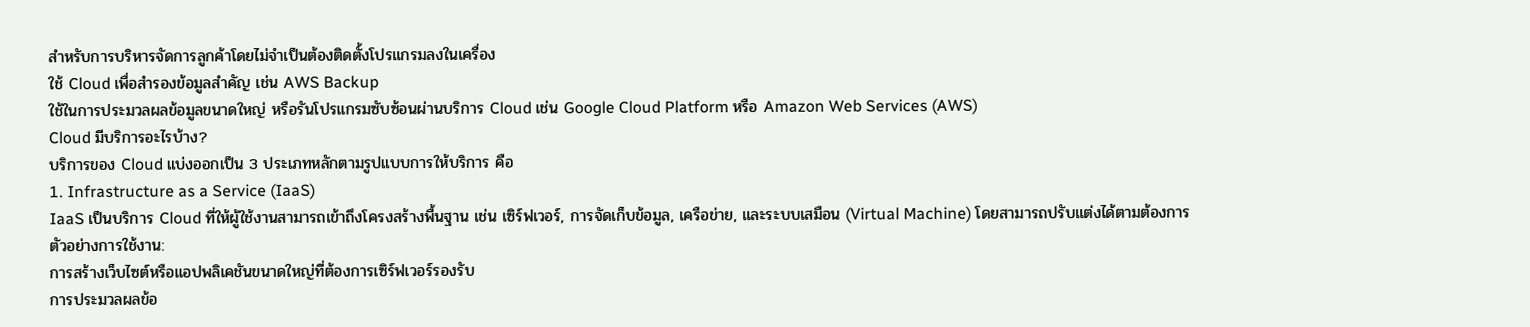สำหรับการบริหารจัดการลูกค้าโดยไม่จำเป็นต้องติดตั้งโปรแกรมลงในเครื่อง
ใช้ Cloud เพื่อสำรองข้อมูลสำคัญ เช่น AWS Backup
ใช้ในการประมวลผลข้อมูลขนาดใหญ่ หรือรันโปรแกรมซับซ้อนผ่านบริการ Cloud เช่น Google Cloud Platform หรือ Amazon Web Services (AWS)
Cloud มีบริการอะไรบ้าง?
บริการของ Cloud แบ่งออกเป็น 3 ประเภทหลักตามรูปแบบการให้บริการ คือ
1. Infrastructure as a Service (IaaS)
IaaS เป็นบริการ Cloud ที่ให้ผู้ใช้งานสามารถเข้าถึงโครงสร้างพื้นฐาน เช่น เซิร์ฟเวอร์, การจัดเก็บข้อมูล, เครือข่าย, และระบบเสมือน (Virtual Machine) โดยสามารถปรับแต่งได้ตามต้องการ
ตัวอย่างการใช้งาน:
การสร้างเว็บไซต์หรือแอปพลิเคชันขนาดใหญ่ที่ต้องการเซิร์ฟเวอร์รองรับ
การประมวลผลข้อ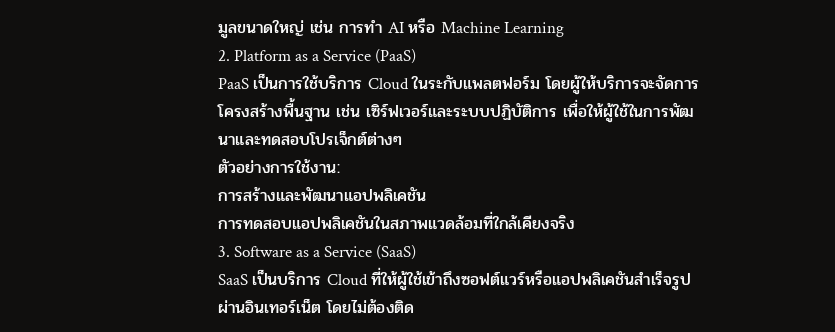มูลขนาดใหญ่ เช่น การทำ AI หรือ Machine Learning
2. Platform as a Service (PaaS)
PaaS เป็นการใช้บริการ Cloud ในระกับแพลตฟอร์ม โดยผู้ให้บริการจะจัดการโครงสร้างพื้นฐาน เช่น เซิร์ฟเวอร์และระบบปฏิบัติการ เพื่อให้ผู้ใช้ในการพัฒนาและทดสอบโปรเจ็กต์ต่างๆ
ตัวอย่างการใช้งาน:
การสร้างและพัฒนาแอปพลิเคชัน
การทดสอบแอปพลิเคชันในสภาพแวดล้อมที่ใกล้เคียงจริง
3. Software as a Service (SaaS)
SaaS เป็นบริการ Cloud ที่ให้ผู้ใช้เข้าถึงซอฟต์แวร์หรือแอปพลิเคชันสำเร็จรูปผ่านอินเทอร์เน็ต โดยไม่ต้องติด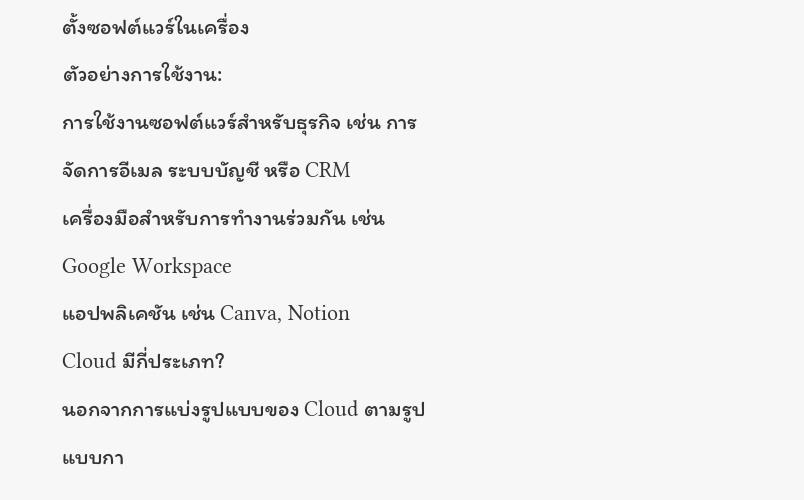ตั้งซอฟต์แวร์ในเครื่อง
ตัวอย่างการใช้งาน:
การใช้งานซอฟต์แวร์สำหรับธุรกิจ เช่น การจัดการอีเมล ระบบบัญชี หรือ CRM
เครื่องมือสำหรับการทำงานร่วมกัน เช่น Google Workspace
แอปพลิเคชัน เช่น Canva, Notion
Cloud มีกี่ประเภท?
นอกจากการแบ่งรูปแบบของ Cloud ตามรูปแบบกา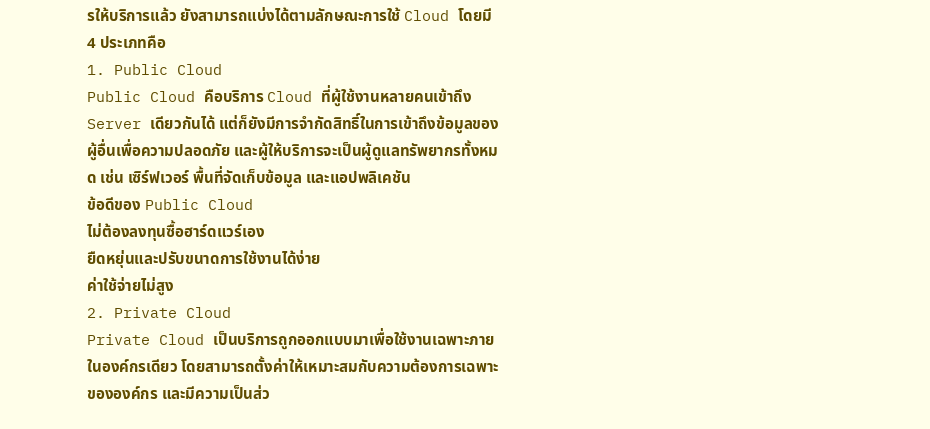รให้บริการแล้ว ยังสามารถแบ่งได้ตามลักษณะการใช้ Cloud โดยมี 4 ประเภทคือ
1. Public Cloud
Public Cloud คือบริการ Cloud ที่ผู้ใช้งานหลายคนเข้าถึง Server เดียวกันได้ แต่ก็ยังมีการจำกัดสิทธิ์ในการเข้าถึงข้อมูลของผู้อื่นเพื่อความปลอดภัย และผู้ให้บริการจะเป็นผู้ดูแลทรัพยากรทั้งหมด เช่น เซิร์ฟเวอร์ พื้นที่จัดเก็บข้อมูล และแอปพลิเคชัน
ข้อดีของ Public Cloud
ไม่ต้องลงทุนซื้อฮาร์ดแวร์เอง
ยืดหยุ่นและปรับขนาดการใช้งานได้ง่าย
ค่าใช้จ่ายไม่สูง
2. Private Cloud
Private Cloud เป็นบริการถูกออกแบบมาเพื่อใช้งานเฉพาะภายในองค์กรเดียว โดยสามารถตั้งค่าให้เหมาะสมกับความต้องการเฉพาะขององค์กร และมีความเป็นส่ว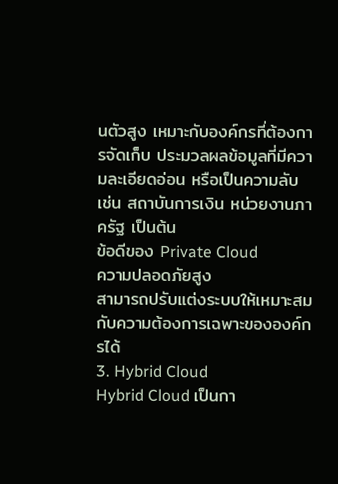นตัวสูง เหมาะกับองค์กรที่ต้องการจัดเก็บ ประมวลผลข้อมูลที่มีความละเอียดอ่อน หรือเป็นความลับ เช่น สถาบันการเงิน หน่วยงานภาครัฐ เป็นต้น
ข้อดีของ Private Cloud
ความปลอดภัยสูง
สามารถปรับแต่งระบบให้เหมาะสมกับความต้องการเฉพาะขององค์กรได้
3. Hybrid Cloud
Hybrid Cloud เป็นกา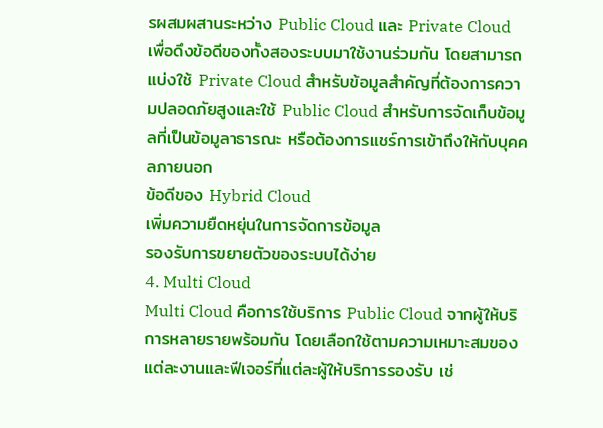รผสมผสานระหว่าง Public Cloud และ Private Cloud เพื่อดึงข้อดีของทั้งสองระบบมาใช้งานร่วมกัน โดยสามารถแบ่งใช้ Private Cloud สำหรับข้อมูลสำคัญที่ต้องการความปลอดภัยสูงและใช้ Public Cloud สำหรับการจัดเก็บข้อมูลที่เป็นข้อมูลาธารณะ หรือต้องการแชร์การเข้าถึงให้กับบุคคลภายนอก
ข้อดีของ Hybrid Cloud
เพิ่มความยืดหยุ่นในการจัดการข้อมูล
รองรับการขยายตัวของระบบได้ง่าย
4. Multi Cloud
Multi Cloud คือการใช้บริการ Public Cloud จากผู้ให้บริการหลายรายพร้อมกัน โดยเลือกใช้ตามความเหมาะสมของแต่ละงานและฟีเจอร์ที่แต่ละผู้ให้บริการรองรับ เช่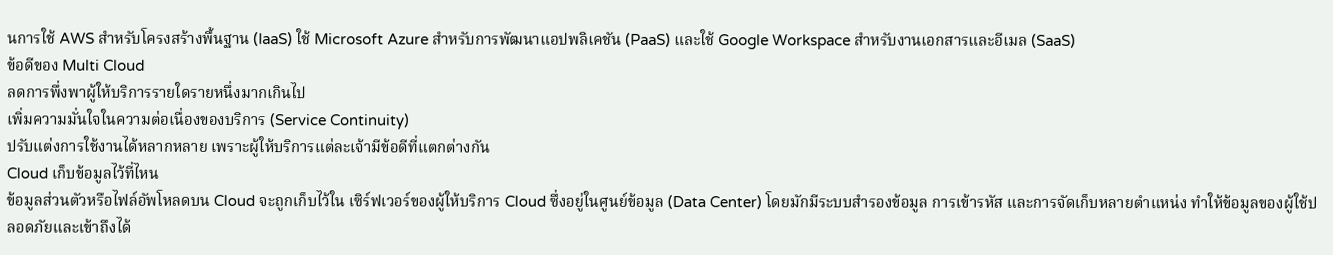นการใช้ AWS สำหรับโครงสร้างพื้นฐาน (IaaS) ใช้ Microsoft Azure สำหรับการพัฒนาแอปพลิเคชัน (PaaS) และใช้ Google Workspace สำหรับงานเอกสารและอีเมล (SaaS)
ข้อดีของ Multi Cloud
ลดการพึ่งพาผู้ให้บริการรายใดรายหนึ่งมากเกินไป
เพิ่มความมั่นใจในความต่อเนื่องของบริการ (Service Continuity)
ปรับแต่งการใช้งานได้หลากหลาย เพราะผู้ให้บริการแต่ละเจ้ามีข้อดีที่แตกต่างกัน
Cloud เก็บข้อมูลไว้ที่ไหน
ข้อมูลส่วนตัวหรือไฟล์อัพโหลดบน Cloud จะถูกเก็บไว้ใน เซิร์ฟเวอร์ของผู้ให้บริการ Cloud ซึ่งอยู่ในศูนย์ข้อมูล (Data Center) โดยมักมีระบบสำรองข้อมูล การเข้ารหัส และการจัดเก็บหลายตำแหน่ง ทำให้ข้อมูลของผู้ใช้ปลอดภัยและเข้าถึงได้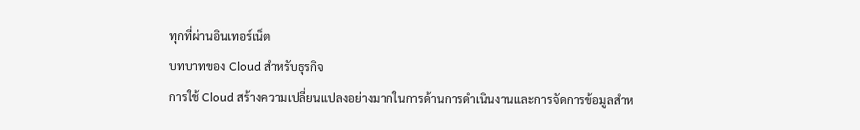ทุกที่ผ่านอินเทอร์เน็ต
บทบาทของ Cloud สำหรับธุรกิจ
การใช้ Cloud สร้างความเปลี่ยนแปลงอย่างมากในการด้านการดำเนินงานและการจัดการข้อมูลสำห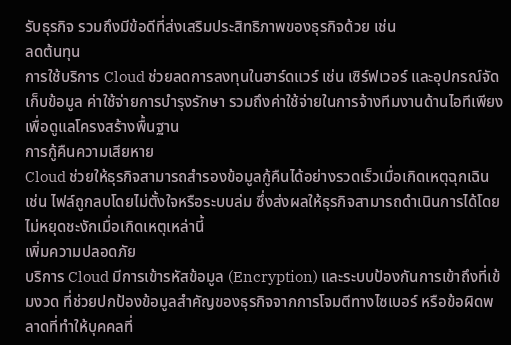รับธุรกิจ รวมถึงมีข้อดีที่ส่งเสริมประสิทธิภาพของธุรกิจด้วย เช่น
ลดต้นทุน
การใช้บริการ Cloud ช่วยลดการลงทุนในฮาร์ดแวร์ เช่น เซิร์ฟเวอร์ และอุปกรณ์จัดเก็บข้อมูล ค่าใช้จ่ายการบำรุงรักษา รวมถึงค่าใช้จ่ายในการจ้างทีมงานด้านไอทีเพียงเพื่อดูแลโครงสร้างพื้นฐาน
การกู้คืนความเสียหาย
Cloud ช่วยให้ธุรกิจสามารถสำรองข้อมูลกู้คืนได้อย่างรวดเร็วเมื่อเกิดเหตุฉุกเฉิน เช่น ไฟล์ถูกลบโดยไม่ตั้งใจหรือระบบล่ม ซึ่งส่งผลให้ธุรกิจสามารถดำเนินการได้โดยไม่หยุดชะงักเมื่อเกิดเหตุเหล่านี้
เพิ่มความปลอดภัย
บริการ Cloud มีการเข้ารหัสข้อมูล (Encryption) และระบบป้องกันการเข้าถึงที่เข้มงวด ที่ช่วยปกป้องข้อมูลสำคัญของธุรกิจจากการโจมตีทางไซเบอร์ หรือข้อผิดพลาดที่ทำให้บุคคลที่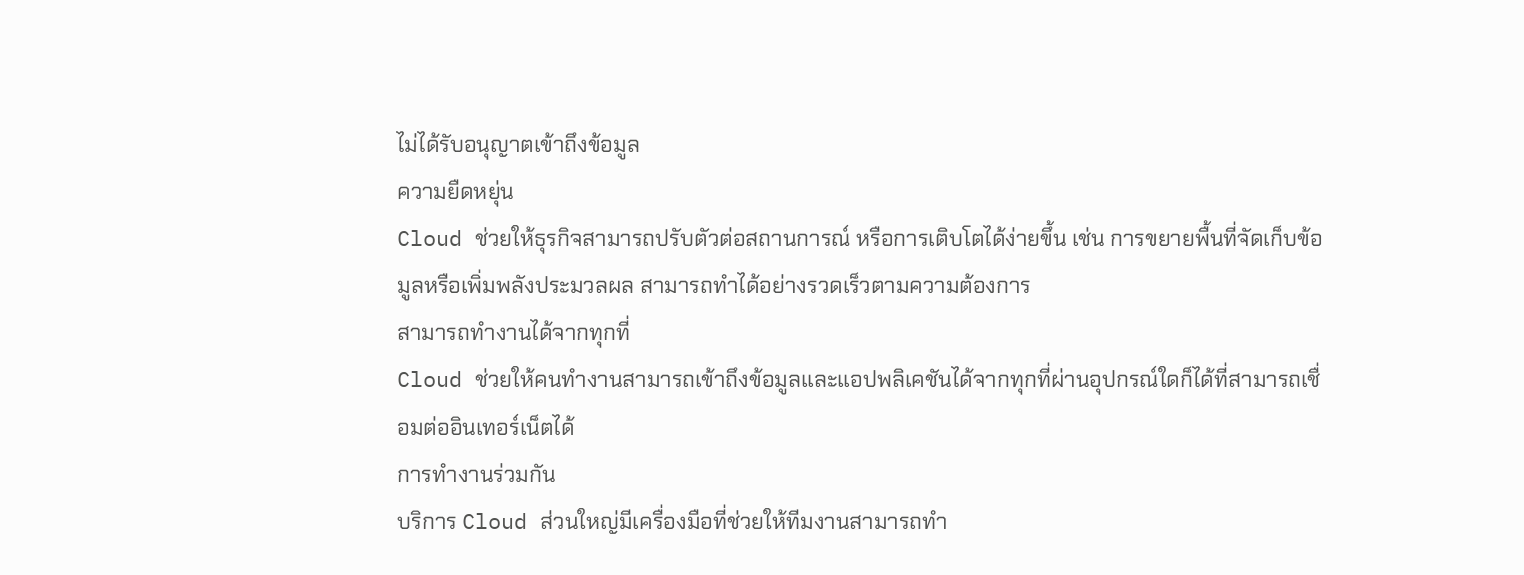ไม่ได้รับอนุญาตเข้าถึงข้อมูล
ความยืดหยุ่น
Cloud ช่วยให้ธุรกิจสามารถปรับตัวต่อสถานการณ์ หรือการเติบโตได้ง่ายขึ้น เช่น การขยายพื้นที่จัดเก็บข้อมูลหรือเพิ่มพลังประมวลผล สามารถทำได้อย่างรวดเร็วตามความต้องการ
สามารถทำงานได้จากทุกที่
Cloud ช่วยให้คนทำงานสามารถเข้าถึงข้อมูลและแอปพลิเคชันได้จากทุกที่ผ่านอุปกรณ์ใดก็ได้ที่สามารถเชื่อมต่ออินเทอร์เน็ตได้
การทำงานร่วมกัน
บริการ Cloud ส่วนใหญ่มีเครื่องมือที่ช่วยให้ทีมงานสามารถทำ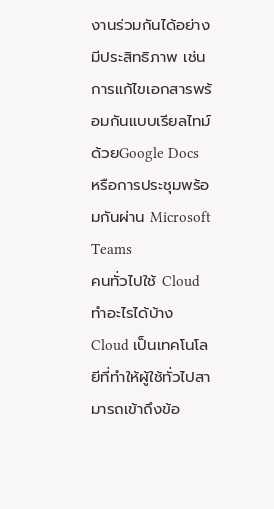งานร่วมกันได้อย่างมีประสิทธิภาพ เช่น การแก้ไขเอกสารพร้อมกันแบบเรียลไทม์ ด้วยGoogle Docs หรือการประชุมพร้อมกันผ่าน Microsoft Teams
คนทั่วไปใช้ Cloud ทำอะไรได้บ้าง
Cloud เป็นเทคโนโลยีที่ทำให้ผู้ใช้ทั่วไปสามารถเข้าถึงข้อ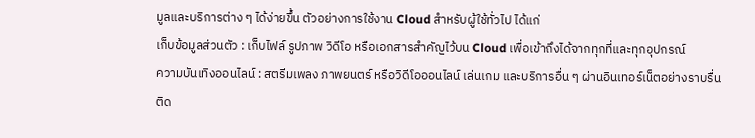มูลและบริการต่าง ๆ ได้ง่ายขึ้น ตัวอย่างการใช้งาน Cloud สำหรับผู้ใช้ทั่วไป ได้แก่
เก็บข้อมูลส่วนตัว : เก็บไฟล์ รูปภาพ วิดีโอ หรือเอกสารสำคัญไว้บน Cloud เพื่อเข้าถึงได้จากทุกที่และทุกอุปกรณ์
ความบันเทิงออนไลน์ : สตรีมเพลง ภาพยนตร์ หรือวิดีโอออนไลน์ เล่นเกม และบริการอื่น ๆ ผ่านอินเทอร์เน็ตอย่างราบรื่น
ติด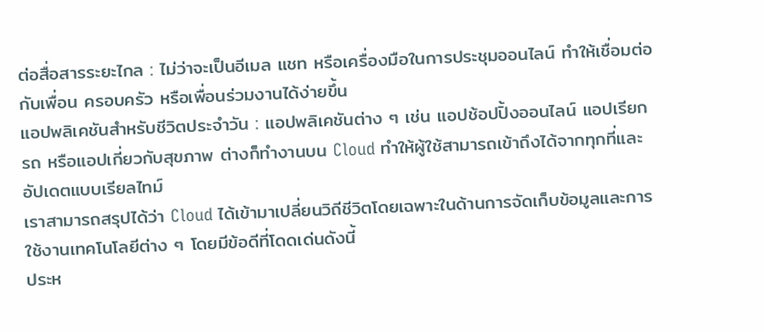ต่อสื่อสารระยะไกล : ไม่ว่าจะเป็นอีเมล แชท หรือเครื่องมือในการประชุมออนไลน์ ทำให้เชื่อมต่อกับเพื่อน ครอบครัว หรือเพื่อนร่วมงานได้ง่ายขึ้น
แอปพลิเคชันสำหรับชีวิตประจำวัน : แอปพลิเคชันต่าง ๆ เช่น แอปช้อปปิ้งออนไลน์ แอปเรียกรถ หรือแอปเกี่ยวกับสุขภาพ ต่างก็ทำงานบน Cloud ทำให้ผู้ใช้สามารถเข้าถึงได้จากทุกที่และอัปเดตแบบเรียลไทม์
เราสามารถสรุปได้ว่า Cloud ได้เข้ามาเปลี่ยนวิถีชีวิตโดยเฉพาะในด้านการจัดเก็บข้อมูลและการใช้งานเทคโนโลยีต่าง ๆ โดยมีข้อดีที่โดดเด่นดังนี้
ประห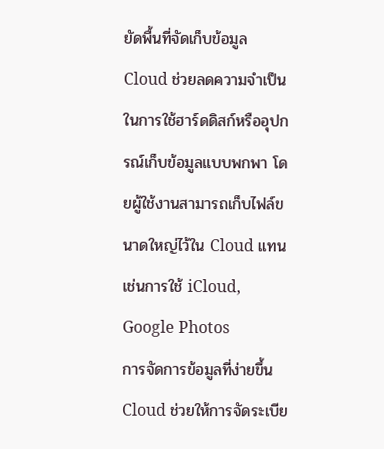ยัดพื้นที่จัดเก็บข้อมูล
Cloud ช่วยลดความจำเป็นในการใช้ฮาร์ดดิสก์หรืออุปกรณ์เก็บข้อมูลแบบพกพา โดยผู้ใช้งานสามารถเก็บไฟล์ขนาดใหญ่ไว้ใน Cloud แทน เช่นการใช้ iCloud, Google Photos
การจัดการข้อมูลที่ง่ายขึ้น
Cloud ช่วยให้การจัดระเบีย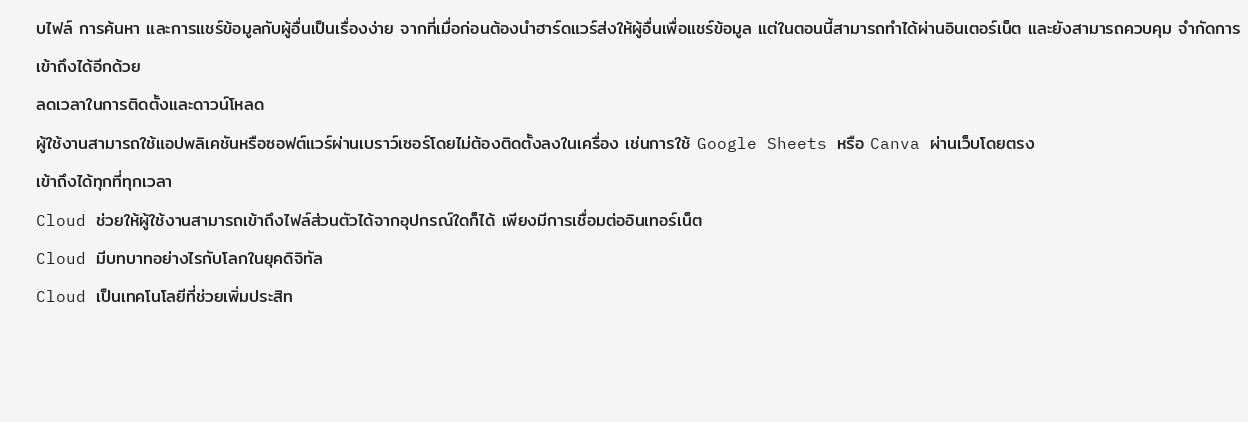บไฟล์ การค้นหา และการแชร์ข้อมูลกับผู้อื่นเป็นเรื่องง่าย จากที่เมื่อก่อนต้องนำฮาร์ดแวร์ส่งให้ผู้อื่นเพื่อแชร์ข้อมูล แต่ในตอนนี้สามารถทำได้ผ่านอินเตอร์เน็ต และยังสามารถควบคุม จำกัดการเข้าถึงได้อีกด้วย
ลดเวลาในการติดตั้งและดาวน์โหลด
ผู้ใช้งานสามารถใช้แอปพลิเคชันหรือซอฟต์แวร์ผ่านเบราว์เซอร์โดยไม่ต้องติดตั้งลงในเครื่อง เช่นการใช้ Google Sheets หรือ Canva ผ่านเว็บโดยตรง
เข้าถึงได้ทุกที่ทุกเวลา
Cloud ช่วยให้ผู้ใช้งานสามารถเข้าถึงไฟล์ส่วนตัวได้จากอุปกรณ์ใดก็ได้ เพียงมีการเชื่อมต่ออินเทอร์เน็ต
Cloud มีบทบาทอย่างไรกับโลกในยุคดิจิทัล
Cloud เป็นเทคโนโลยีที่ช่วยเพิ่มประสิท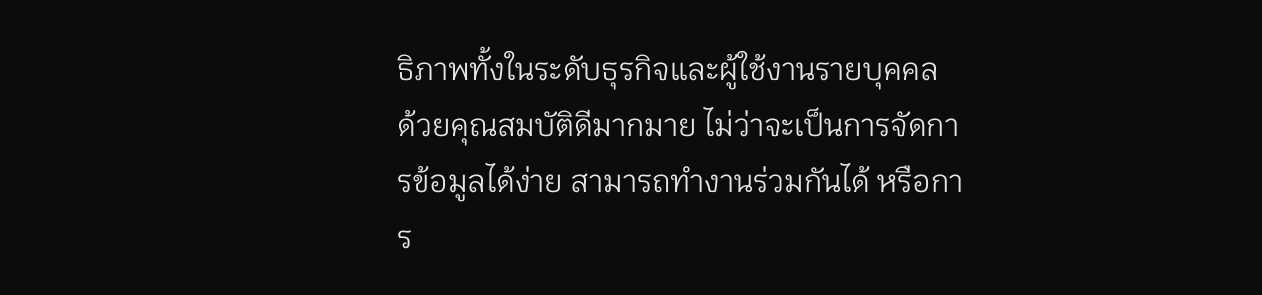ธิภาพทั้งในระดับธุรกิจและผู้ใช้งานรายบุคคล ด้วยคุณสมบัติดีมากมาย ไม่ว่าจะเป็นการจัดการข้อมูลได้ง่าย สามารถทำงานร่วมกันได้ หรือการ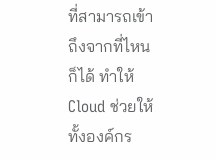ที่สามารถเข้าถึงจากที่ไหนก็ได้ ทำให้ Cloud ช่วยให้ทั้งองค์กร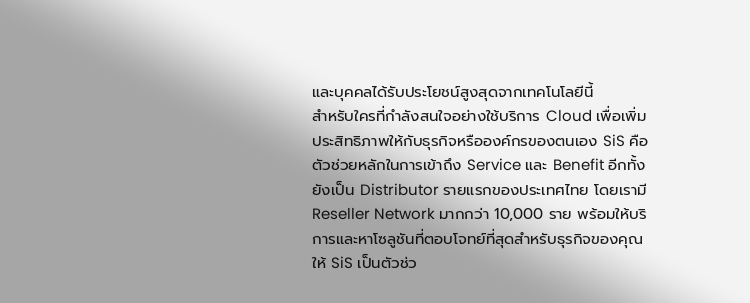และบุคคลได้รับประโยชน์สูงสุดจากเทคโนโลยีนี้
สำหรับใครที่กำลังสนใจอย่างใช้บริการ Cloud เพื่อเพิ่มประสิทธิภาพให้กับธุรกิจหรือองค์กรของตนเอง SiS คือ ตัวช่วยหลักในการเข้าถึง Service และ Benefit อีกทั้งยังเป็น Distributor รายแรกของประเทศไทย โดยเรามี Reseller Network มากกว่า 10,000 ราย พร้อมให้บริการและหาโซลูชันที่ตอบโจทย์ที่สุดสำหรับธุรกิจของคุณ
ให้ SiS เป็นตัวช่ว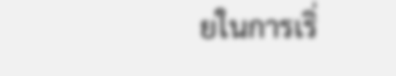ยในการเริ่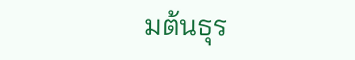มต้นธุร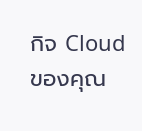กิจ Cloud ของคุณ